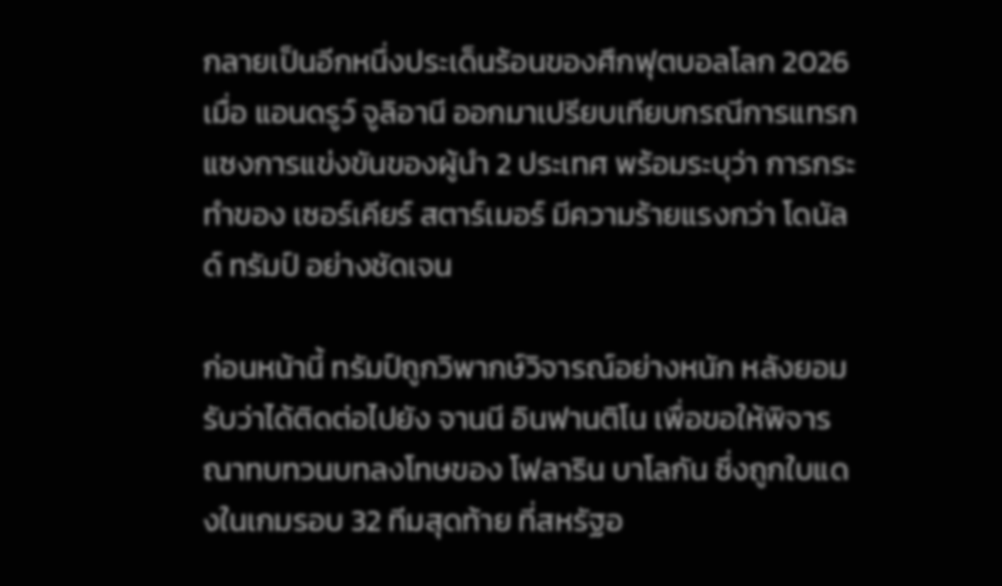กลายเป็นอีกหนึ่งประเด็นร้อนของศึกฟุตบอลโลก 2026 เมื่อ แอนดรูว์ จูลิอานี ออกมาเปรียบเทียบกรณีการแทรกแซงการแข่งขันของผู้นำ 2 ประเทศ พร้อมระบุว่า การกระทำของ เซอร์เคียร์ สตาร์เมอร์ มีความร้ายแรงกว่า โดนัลด์ ทรัมป์ อย่างชัดเจน

ก่อนหน้านี้ ทรัมป์ถูกวิพากษ์วิจารณ์อย่างหนัก หลังยอมรับว่าได้ติดต่อไปยัง จานนี อินฟานติโน เพื่อขอให้พิจารณาทบทวนบทลงโทษของ โฟลาริน บาโลกัน ซึ่งถูกใบแดงในเกมรอบ 32 ทีมสุดท้าย ที่สหรัฐอ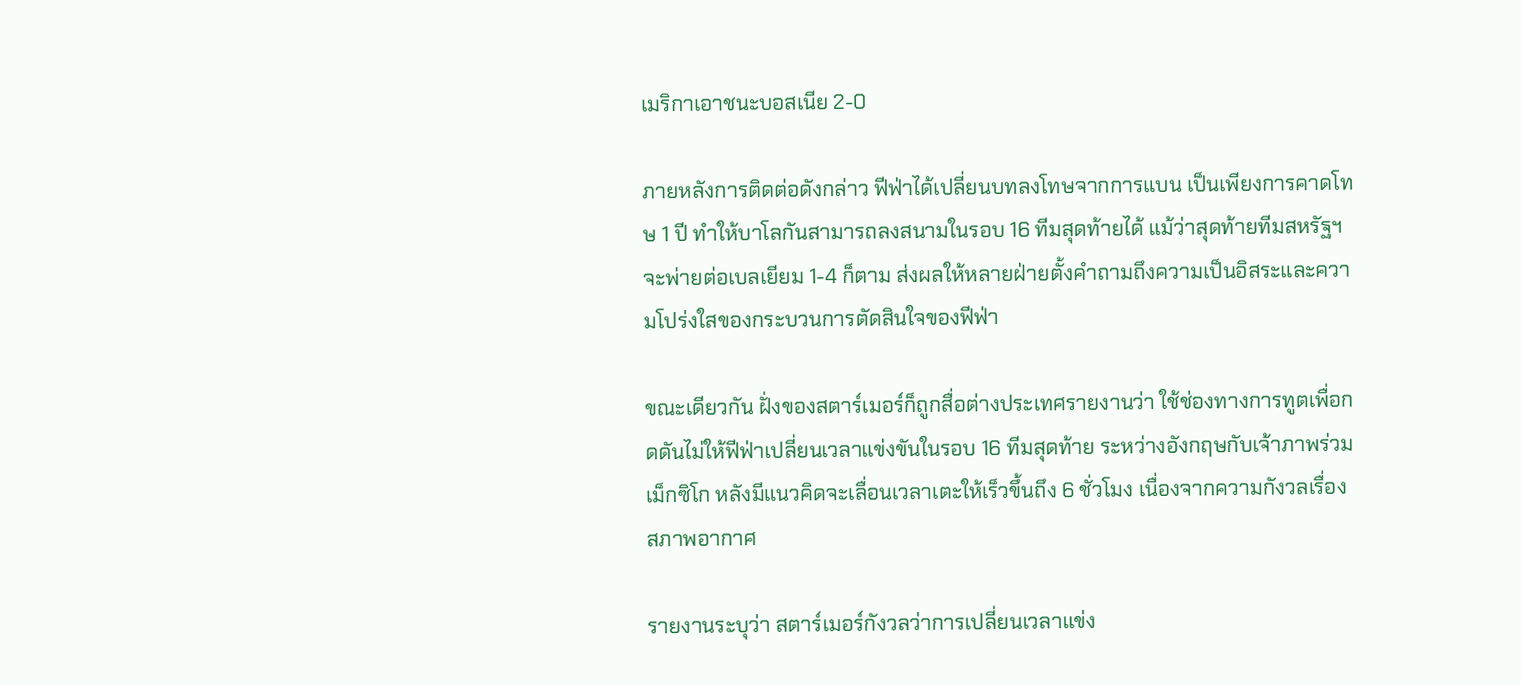เมริกาเอาชนะบอสเนีย 2-0

ภายหลังการติดต่อดังกล่าว ฟีฟ่าได้เปลี่ยนบทลงโทษจากการแบน เป็นเพียงการคาดโทษ 1 ปี ทำให้บาโลกันสามารถลงสนามในรอบ 16 ทีมสุดท้ายได้ แม้ว่าสุดท้ายทีมสหรัฐฯ จะพ่ายต่อเบลเยียม 1-4 ก็ตาม ส่งผลให้หลายฝ่ายตั้งคำถามถึงความเป็นอิสระและความโปร่งใสของกระบวนการตัดสินใจของฟีฟ่า

ขณะเดียวกัน ฝั่งของสตาร์เมอร์ก็ถูกสื่อต่างประเทศรายงานว่า ใช้ช่องทางการทูตเพื่อกดดันไม่ให้ฟีฟ่าเปลี่ยนเวลาแข่งขันในรอบ 16 ทีมสุดท้าย ระหว่างอังกฤษกับเจ้าภาพร่วมเม็กซิโก หลังมีแนวคิดจะเลื่อนเวลาเตะให้เร็วขึ้นถึง 6 ชั่วโมง เนื่องจากความกังวลเรื่องสภาพอากาศ

รายงานระบุว่า สตาร์เมอร์กังวลว่าการเปลี่ยนเวลาแข่ง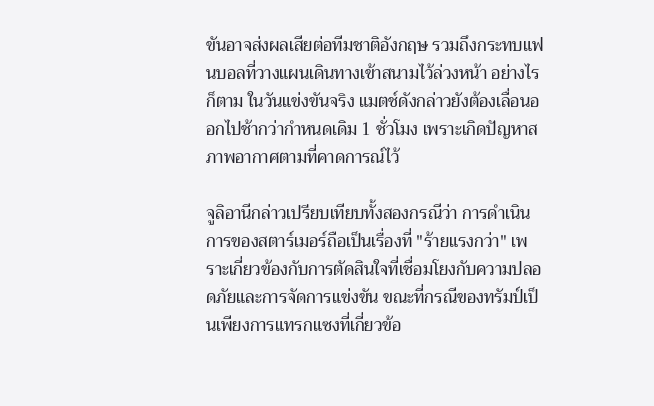ขันอาจส่งผลเสียต่อทีมชาติอังกฤษ รวมถึงกระทบแฟนบอลที่วางแผนเดินทางเข้าสนามไว้ล่วงหน้า อย่างไรก็ตาม ในวันแข่งขันจริง แมตช์ดังกล่าวยังต้องเลื่อนออกไปช้ากว่ากำหนดเดิม 1 ชั่วโมง เพราะเกิดปัญหาสภาพอากาศตามที่คาดการณ์ไว้

จูลิอานีกล่าวเปรียบเทียบทั้งสองกรณีว่า การดำเนินการของสตาร์เมอร์ถือเป็นเรื่องที่ "ร้ายแรงกว่า" เพราะเกี่ยวข้องกับการตัดสินใจที่เชื่อมโยงกับความปลอดภัยและการจัดการแข่งขัน ขณะที่กรณีของทรัมป์เป็นเพียงการแทรกแซงที่เกี่ยวข้อ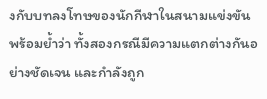งกับบทลงโทษของนักกีฬาในสนามแข่งขัน พร้อมย้ำว่า ทั้งสองกรณีมีความแตกต่างกันอย่างชัดเจน และกำลังถูก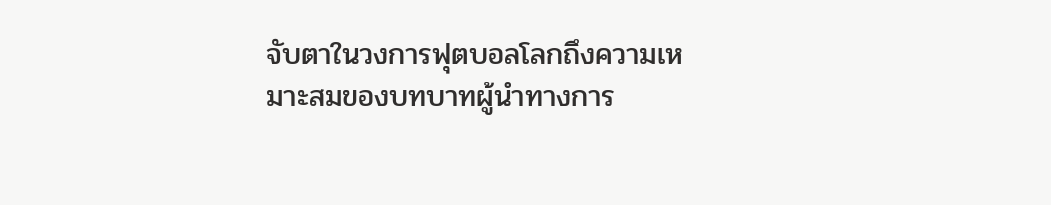จับตาในวงการฟุตบอลโลกถึงความเหมาะสมของบทบาทผู้นำทางการ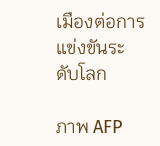เมืองต่อการแข่งขันระดับโลก

ภาพ AFP